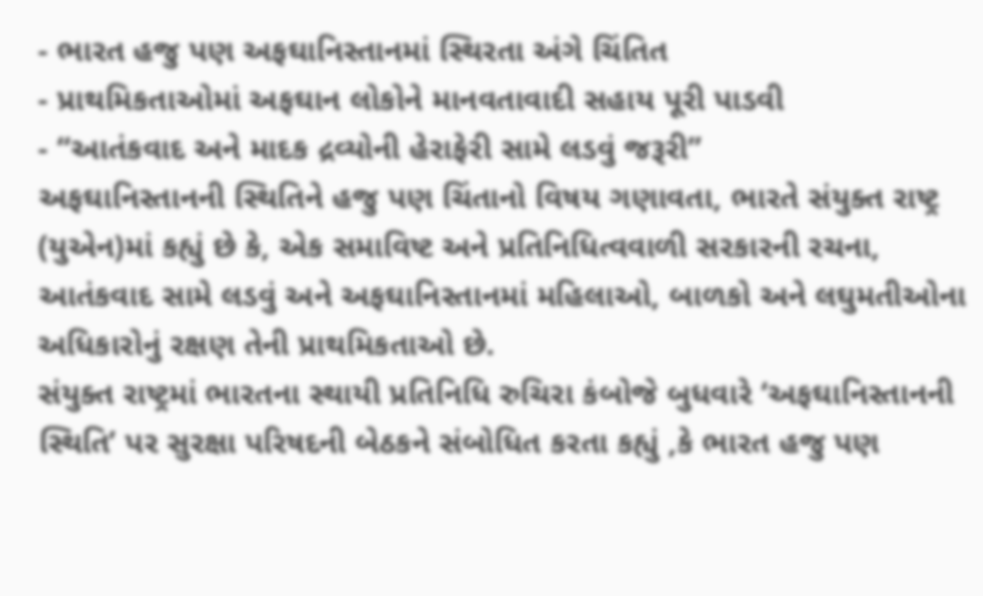- ભારત હજુ પણ અફઘાનિસ્તાનમાં સ્થિરતા અંગે ચિંતિત
- પ્રાથમિકતાઓમાં અફઘાન લોકોને માનવતાવાદી સહાય પૂરી પાડવી
- “આતંકવાદ અને માદક દ્રવ્યોની હેરાફેરી સામે લડવું જરૂરી”
અફઘાનિસ્તાનની સ્થિતિને હજુ પણ ચિંતાનો વિષય ગણાવતા, ભારતે સંયુક્ત રાષ્ટ્ર (યુએન)માં કહ્યું છે કે, એક સમાવિષ્ટ અને પ્રતિનિધિત્વવાળી સરકારની રચના, આતંકવાદ સામે લડવું અને અફઘાનિસ્તાનમાં મહિલાઓ, બાળકો અને લઘુમતીઓના અધિકારોનું રક્ષણ તેની પ્રાથમિકતાઓ છે.
સંયુક્ત રાષ્ટ્રમાં ભારતના સ્થાયી પ્રતિનિધિ રુચિરા કંબોજે બુધવારે ‘અફઘાનિસ્તાનની સ્થિતિ’ પર સુરક્ષા પરિષદની બેઠકને સંબોધિત કરતા કહ્યું ,કે ભારત હજુ પણ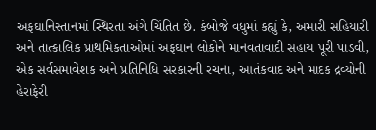અફઘાનિસ્તાનમાં સ્થિરતા અંગે ચિંતિત છે. કંબોજે વધુમાં કહ્યું કે, અમારી સહિયારી અને તાત્કાલિક પ્રાથમિકતાઓમાં અફઘાન લોકોને માનવતાવાદી સહાય પૂરી પાડવી, એક સર્વસમાવેશક અને પ્રતિનિધિ સરકારની રચના, આતંકવાદ અને માદક દ્રવ્યોની હેરાફેરી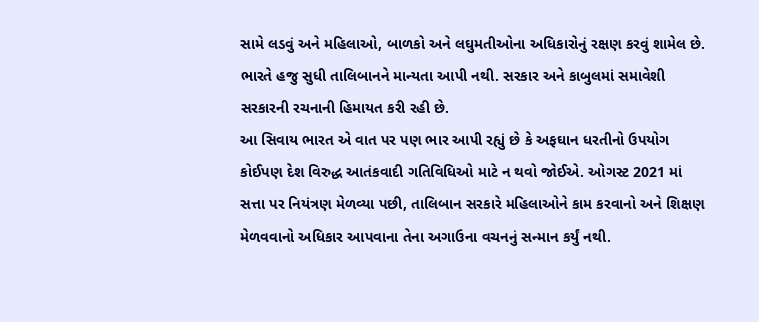સામે લડવું અને મહિલાઓ, બાળકો અને લઘુમતીઓના અધિકારોનું રક્ષણ કરવું શામેલ છે. ભારતે હજુ સુધી તાલિબાનને માન્યતા આપી નથી. સરકાર અને કાબુલમાં સમાવેશી સરકારની રચનાની હિમાયત કરી રહી છે.
આ સિવાય ભારત એ વાત પર પણ ભાર આપી રહ્યું છે કે અફઘાન ધરતીનો ઉપયોગ કોઈપણ દેશ વિરુદ્ધ આતંકવાદી ગતિવિધિઓ માટે ન થવો જોઈએ. ઓગસ્ટ 2021 માં સત્તા પર નિયંત્રણ મેળવ્યા પછી, તાલિબાન સરકારે મહિલાઓને કામ કરવાનો અને શિક્ષણ મેળવવાનો અધિકાર આપવાના તેના અગાઉના વચનનું સન્માન કર્યું નથી.